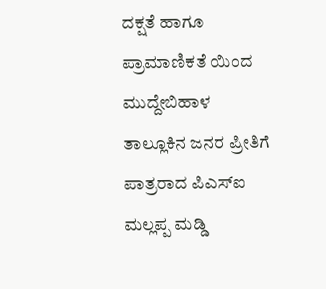ದಕ್ಷತೆ ಹಾಗೂ ಪ್ರಾಮಾಣಿಕತೆ ಯಿಂದ ಮುದ್ದೇಬಿಹಾಳ ತಾಲ್ಲೂಕಿನ ಜನರ ಪ್ರೀತಿಗೆ ಪಾತ್ರರಾದ ಪಿಎಸ್ಐ ಮಲ್ಲಪ್ಪ ಮಡ್ಡಿ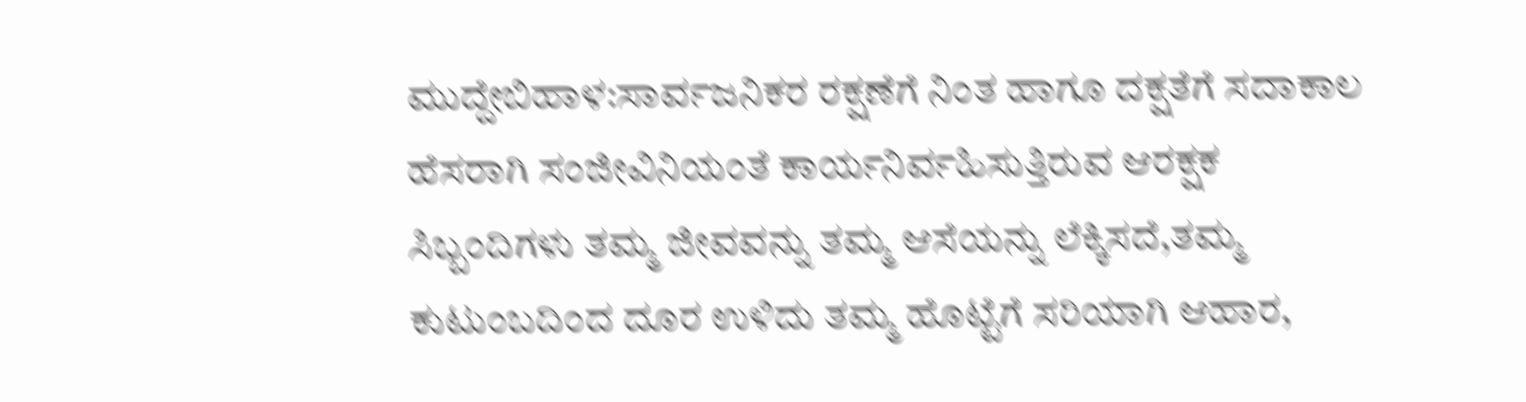ಮುದ್ದೇಬಿಹಾಳ:ಸಾರ್ವಜನಿಕರ ರಕ್ಷಣೆಗೆ ನಿಂತ ಹಾಗೂ ದಕ್ಷತೆಗೆ ಸದಾಕಾಲ ಹೆಸರಾಗಿ ಸಂಜೀವಿನಿಯಂತೆ ಕಾರ್ಯನಿರ್ವಹಿಸುತ್ತಿರುವ ಆರಕ್ಷಕ ಸಿಬ್ಬಂದಿಗಳು ತಮ್ಮ ಜೀವವನ್ನು ತಮ್ಮ ಆಸೆಯನ್ನು ಲೆಕ್ಕಿಸದೆ,ತಮ್ಮ ಕುಟುಂಬದಿಂದ ದೂರ ಉಳಿದು ತಮ್ಮ ಹೊಟ್ಟೆಗೆ ಸರಿಯಾಗಿ ಆಹಾರ,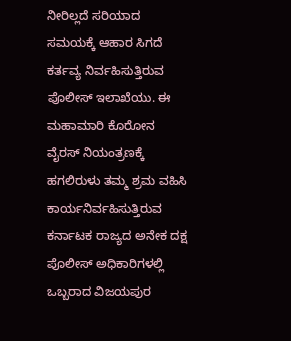ನೀರಿಲ್ಲದೆ ಸರಿಯಾದ ಸಮಯಕ್ಕೆ ಆಹಾರ ಸಿಗದೆ ಕರ್ತವ್ಯ ನಿರ್ವಹಿಸುತ್ತಿರುವ ಪೊಲೀಸ್ ಇಲಾಖೆಯು. ಈ ಮಹಾಮಾರಿ ಕೊರೋನ ವೈರಸ್ ನಿಯಂತ್ರಣಕ್ಕೆ ಹಗಲಿರುಳು ತಮ್ಮ ಶ್ರಮ ವಹಿಸಿ ಕಾರ್ಯನಿರ್ವಹಿಸುತ್ತಿರುವ ಕರ್ನಾಟಕ ರಾಜ್ಯದ ಅನೇಕ ದಕ್ಷ ಪೊಲೀಸ್ ಅಧಿಕಾರಿಗಳಲ್ಲಿ ಒಬ್ಬರಾದ ವಿಜಯಪುರ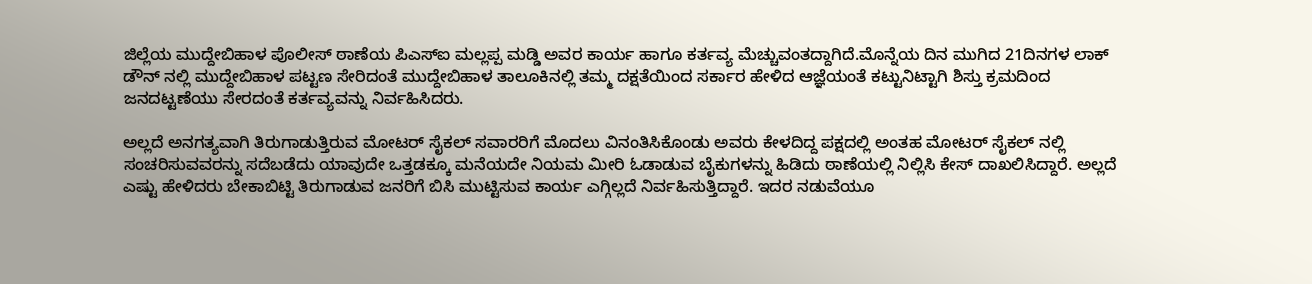ಜಿಲ್ಲೆಯ ಮುದ್ದೇಬಿಹಾಳ ಪೊಲೀಸ್ ಠಾಣೆಯ ಪಿಎಸ್ಐ ಮಲ್ಲಪ್ಪ ಮಡ್ಡಿ ಅವರ ಕಾರ್ಯ ಹಾಗೂ ಕರ್ತವ್ಯ ಮೆಚ್ಚುವಂತದ್ದಾಗಿದೆ.ಮೊನ್ನೆಯ ದಿನ ಮುಗಿದ 21ದಿನಗಳ ಲಾಕ್ ಡೌನ್ ನಲ್ಲಿ ಮುದ್ದೇಬಿಹಾಳ ಪಟ್ಟಣ ಸೇರಿದಂತೆ ಮುದ್ದೇಬಿಹಾಳ ತಾಲೂಕಿನಲ್ಲಿ ತಮ್ಮ ದಕ್ಷತೆಯಿಂದ ಸರ್ಕಾರ ಹೇಳಿದ ಆಜ್ಞೆಯಂತೆ ಕಟ್ಟುನಿಟ್ಟಾಗಿ ಶಿಸ್ತು ಕ್ರಮದಿಂದ ಜನದಟ್ಟಣೆಯು ಸೇರದಂತೆ ಕರ್ತವ್ಯವನ್ನು ನಿರ್ವಹಿಸಿದರು.

ಅಲ್ಲದೆ ಅನಗತ್ಯವಾಗಿ ತಿರುಗಾಡುತ್ತಿರುವ ಮೋಟರ್ ಸೈಕಲ್ ಸವಾರರಿಗೆ ಮೊದಲು ವಿನಂತಿಸಿಕೊಂಡು ಅವರು ಕೇಳದಿದ್ದ ಪಕ್ಷದಲ್ಲಿ ಅಂತಹ ಮೋಟರ್ ಸೈಕಲ್ ನಲ್ಲಿ ಸಂಚರಿಸುವವರನ್ನು ಸದೆಬಡೆದು ಯಾವುದೇ ಒತ್ತಡಕ್ಕೂ ಮನೆಯದೇ ನಿಯಮ ಮೀರಿ ಓಡಾಡುವ ಬೈಕುಗಳನ್ನು ಹಿಡಿದು ಠಾಣೆಯಲ್ಲಿ ನಿಲ್ಲಿಸಿ ಕೇಸ್‌ ದಾಖಲಿಸಿದ್ದಾರೆ. ಅಲ್ಲದೆ ಎಷ್ಟು ಹೇಳಿದರು ಬೇಕಾಬಿಟ್ಟಿ ತಿರುಗಾಡುವ ಜನರಿಗೆ ಬಿಸಿ ಮುಟ್ಟಿಸುವ ಕಾರ್ಯ ಎಗ್ಗಿಲ್ಲದೆ ನಿರ್ವಹಿಸುತ್ತಿದ್ದಾರೆ. ಇದರ ನಡುವೆಯೂ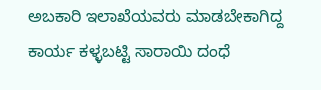ಅಬಕಾರಿ ಇಲಾಖೆಯವರು ಮಾಡಬೇಕಾಗಿದ್ದ ಕಾರ್ಯ ಕಳ್ಳಬಟ್ಟಿ ಸಾರಾಯಿ ದಂಧೆ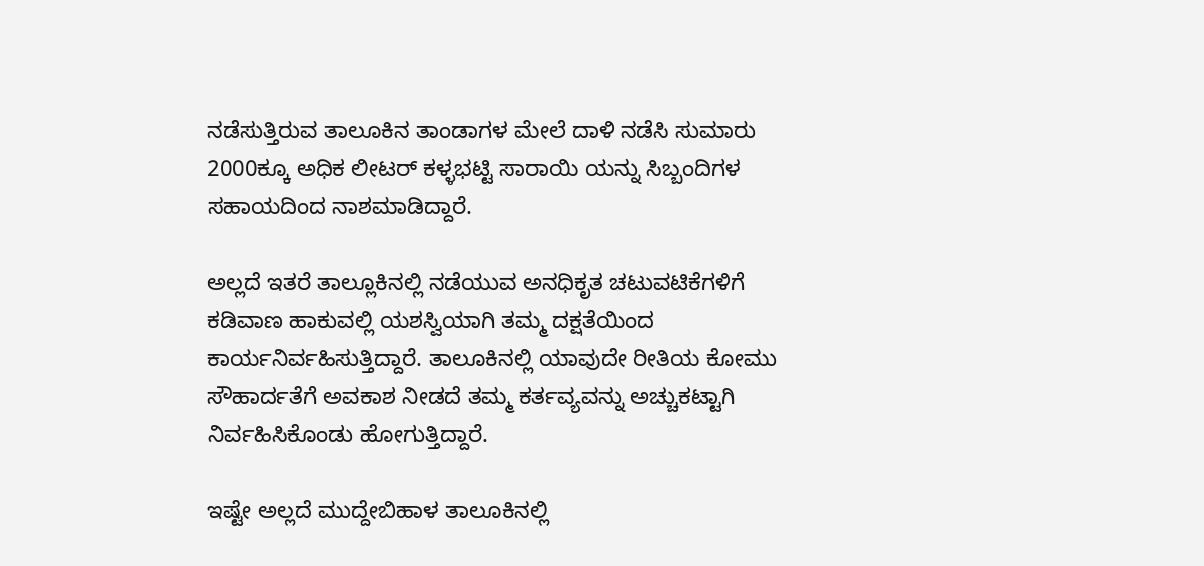ನಡೆಸುತ್ತಿರುವ ತಾಲೂಕಿನ ತಾಂಡಾಗಳ ಮೇಲೆ ದಾಳಿ ನಡೆಸಿ ಸುಮಾರು 2000ಕ್ಕೂ ಅಧಿಕ ಲೀಟರ್ ಕಳ್ಳಭಟ್ಟಿ ಸಾರಾಯಿ ಯನ್ನು ಸಿಬ್ಬಂದಿಗಳ ಸಹಾಯದಿಂದ ನಾಶಮಾಡಿದ್ದಾರೆ.

ಅಲ್ಲದೆ ಇತರೆ ತಾಲ್ಲೂಕಿನಲ್ಲಿ ನಡೆಯುವ ಅನಧಿಕೃತ ಚಟುವಟಿಕೆಗಳಿಗೆ ಕಡಿವಾಣ ಹಾಕುವಲ್ಲಿ ಯಶಸ್ವಿಯಾಗಿ ತಮ್ಮ ದಕ್ಷತೆಯಿಂದ ಕಾರ್ಯನಿರ್ವಹಿಸುತ್ತಿದ್ದಾರೆ. ತಾಲೂಕಿನಲ್ಲಿ ಯಾವುದೇ ರೀತಿಯ ಕೋಮು ಸೌಹಾರ್ದತೆಗೆ ಅವಕಾಶ ನೀಡದೆ ತಮ್ಮ ಕರ್ತವ್ಯವನ್ನು ಅಚ್ಚುಕಟ್ಟಾಗಿ ನಿರ್ವಹಿಸಿಕೊಂಡು ಹೋಗುತ್ತಿದ್ದಾರೆ.

ಇಷ್ಟೇ ಅಲ್ಲದೆ ಮುದ್ದೇಬಿಹಾಳ ತಾಲೂಕಿನಲ್ಲಿ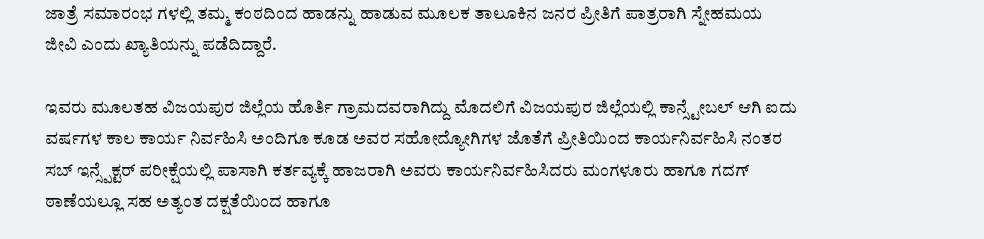ಜಾತ್ರೆ ಸಮಾರಂಭ ಗಳಲ್ಲಿ ತಮ್ಮ ಕಂಠದಿಂದ ಹಾಡನ್ನು ಹಾಡುವ ಮೂಲಕ ತಾಲೂಕಿನ ಜನರ ಪ್ರೀತಿಗೆ ಪಾತ್ರರಾಗಿ ಸ್ನೇಹಮಯ ಜೀವಿ ಎಂದು ಖ್ಯಾತಿಯನ್ನು ಪಡೆದಿದ್ದಾರೆ.

ಇವರು ಮೂಲತಹ ವಿಜಯಪುರ ಜಿಲ್ಲೆಯ ಹೊರ್ತಿ ಗ್ರಾಮದವರಾಗಿದ್ದು ಮೊದಲಿಗೆ ವಿಜಯಪುರ ಜಿಲ್ಲೆಯಲ್ಲಿ ಕಾನ್ಸ್ಟೇಬಲ್ ಆಗಿ ಐದು ವರ್ಷಗಳ ಕಾಲ ಕಾರ್ಯ ನಿರ್ವಹಿಸಿ ಅಂದಿಗೂ ಕೂಡ ಅವರ ಸಹೋದ್ಯೋಗಿಗಳ ಜೊತೆಗೆ ಪ್ರೀತಿಯಿಂದ ಕಾರ್ಯನಿರ್ವಹಿಸಿ ನಂತರ ಸಬ್ ಇನ್ಸ್ಪೆಕ್ಟರ್ ಪರೀಕ್ಷೆಯಲ್ಲಿ ಪಾಸಾಗಿ ಕರ್ತವ್ಯಕ್ಕೆ ಹಾಜರಾಗಿ ಅವರು ಕಾರ್ಯನಿರ್ವಹಿಸಿದರು ಮಂಗಳೂರು ಹಾಗೂ ಗದಗ್ ಠಾಣೆಯಲ್ಲೂ ಸಹ ಅತ್ಯಂತ ದಕ್ಷತೆಯಿಂದ ಹಾಗೂ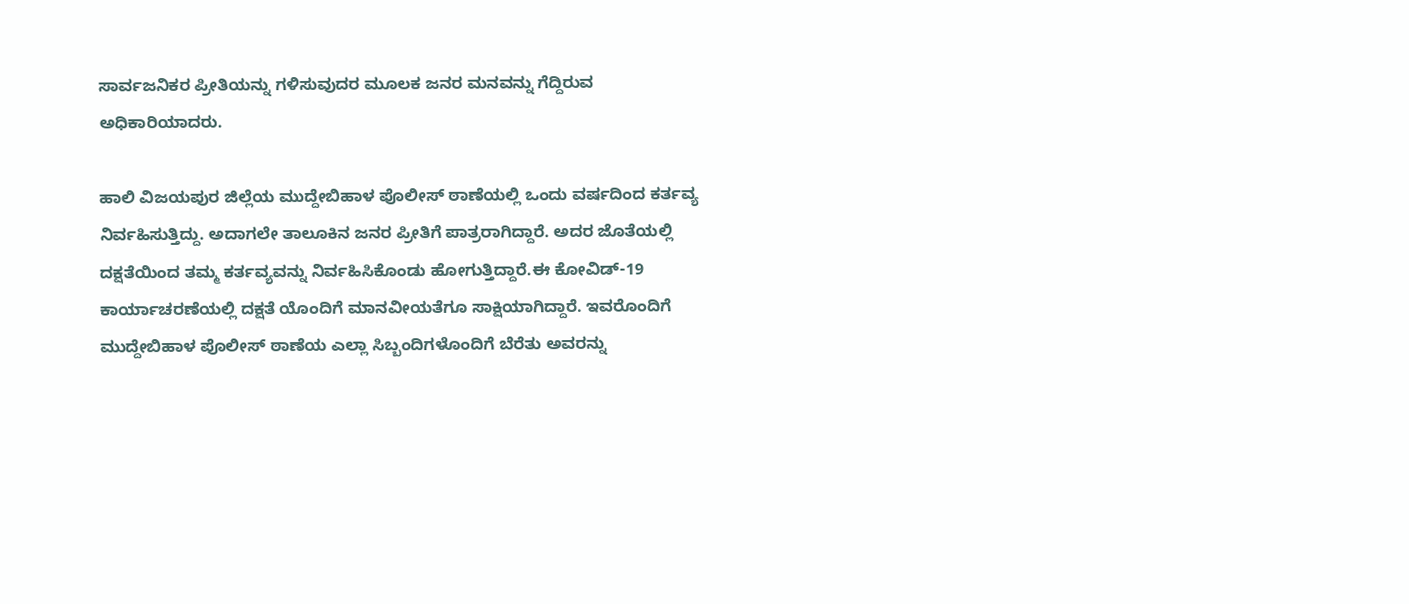ಸಾರ್ವಜನಿಕರ ಪ್ರೀತಿಯನ್ನು ಗಳಿಸುವುದರ ಮೂಲಕ ಜನರ ಮನವನ್ನು ಗೆದ್ದಿರುವ ಅಧಿಕಾರಿಯಾದರು.

ಹಾಲಿ ವಿಜಯಪುರ ಜಿಲ್ಲೆಯ ಮುದ್ದೇಬಿಹಾಳ ಪೊಲೀಸ್ ಠಾಣೆಯಲ್ಲಿ ಒಂದು ವರ್ಷದಿಂದ ಕರ್ತವ್ಯ ನಿರ್ವಹಿಸುತ್ತಿದ್ದು. ಅದಾಗಲೇ ತಾಲೂಕಿನ ಜನರ ಪ್ರೀತಿಗೆ ಪಾತ್ರರಾಗಿದ್ದಾರೆ. ಅದರ ಜೊತೆಯಲ್ಲಿ ದಕ್ಷತೆಯಿಂದ ತಮ್ಮ ಕರ್ತವ್ಯವನ್ನು ನಿರ್ವಹಿಸಿಕೊಂಡು ಹೋಗುತ್ತಿದ್ದಾರೆ.ಈ ಕೋವಿಡ್-19 ಕಾರ್ಯಾಚರಣೆಯಲ್ಲಿ ದಕ್ಷತೆ ಯೊಂದಿಗೆ ಮಾನವೀಯತೆಗೂ ಸಾಕ್ಷಿಯಾಗಿದ್ದಾರೆ. ಇವರೊಂದಿಗೆ ಮುದ್ದೇಬಿಹಾಳ ಪೊಲೀಸ್ ಠಾಣೆಯ ಎಲ್ಲಾ ಸಿಬ್ಬಂದಿಗಳೊಂದಿಗೆ ಬೆರೆತು ಅವರನ್ನು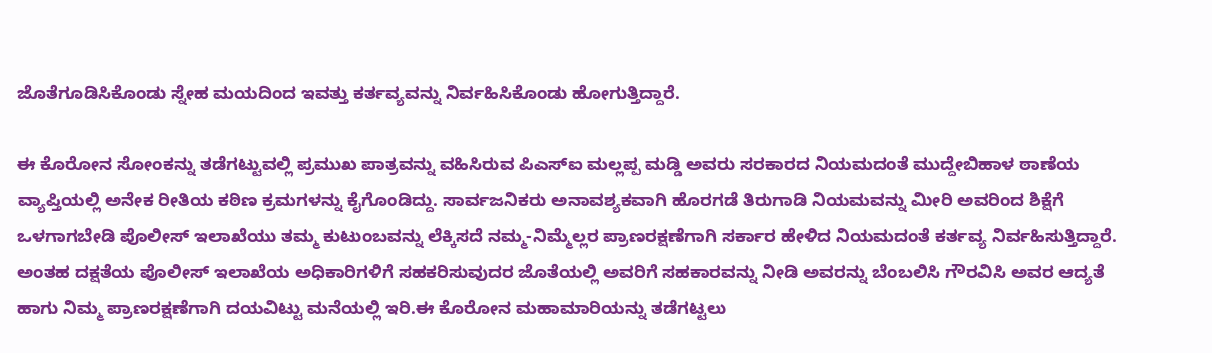ಜೊತೆಗೂಡಿಸಿಕೊಂಡು ಸ್ನೇಹ ಮಯದಿಂದ ಇವತ್ತು ಕರ್ತವ್ಯವನ್ನು ನಿರ್ವಹಿಸಿಕೊಂಡು ಹೋಗುತ್ತಿದ್ದಾರೆ.

ಈ ಕೊರೋನ ಸೋಂಕನ್ನು ತಡೆಗಟ್ಟುವಲ್ಲಿ ಪ್ರಮುಖ ಪಾತ್ರವನ್ನು ವಹಿಸಿರುವ ಪಿಎಸ್ಐ ಮಲ್ಲಪ್ಪ ಮಡ್ಡಿ ಅವರು ಸರಕಾರದ ನಿಯಮದಂತೆ ಮುದ್ದೇಬಿಹಾಳ ಠಾಣೆಯ ವ್ಯಾಪ್ತಿಯಲ್ಲಿ ಅನೇಕ ರೀತಿಯ ಕಠಿಣ ಕ್ರಮಗಳನ್ನು ಕೈಗೊಂಡಿದ್ದು. ಸಾರ್ವಜನಿಕರು ಅನಾವಶ್ಯಕವಾಗಿ ಹೊರಗಡೆ ತಿರುಗಾಡಿ ನಿಯಮವನ್ನು ಮೀರಿ ಅವರಿಂದ ಶಿಕ್ಷೆಗೆ ಒಳಗಾಗಬೇಡಿ ಪೊಲೀಸ್ ಇಲಾಖೆಯು ತಮ್ಮ ಕುಟುಂಬವನ್ನು ಲೆಕ್ಕಿಸದೆ ನಮ್ಮ-ನಿಮ್ಮೆಲ್ಲರ ಪ್ರಾಣರಕ್ಷಣೆಗಾಗಿ ಸರ್ಕಾರ ಹೇಳಿದ ನಿಯಮದಂತೆ ಕರ್ತವ್ಯ ನಿರ್ವಹಿಸುತ್ತಿದ್ದಾರೆ. ಅಂತಹ ದಕ್ಷತೆಯ ಪೊಲೀಸ್ ಇಲಾಖೆಯ ಅಧಿಕಾರಿಗಳಿಗೆ ಸಹಕರಿಸುವುದರ ಜೊತೆಯಲ್ಲಿ ಅವರಿಗೆ ಸಹಕಾರವನ್ನು ನೀಡಿ ಅವರನ್ನು ಬೆಂಬಲಿಸಿ ಗೌರವಿಸಿ ಅವರ ಆದ್ಯತೆ ಹಾಗು ನಿಮ್ಮ ಪ್ರಾಣರಕ್ಷಣೆಗಾಗಿ ದಯವಿಟ್ಟು ಮನೆಯಲ್ಲಿ ಇರಿ.ಈ ಕೊರೋನ ಮಹಾಮಾರಿಯನ್ನು ತಡೆಗಟ್ಟಲು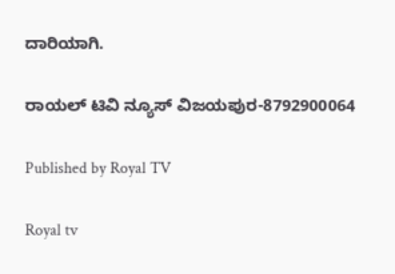ದಾರಿಯಾಗಿ.

ರಾಯಲ್ ಟಿವಿ ನ್ಯೂಸ್ ವಿಜಯಪುರ-8792900064

Published by Royal TV

Royal tv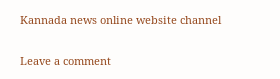Kannada news online website channel

Leave a comment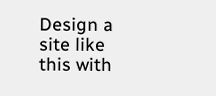Design a site like this with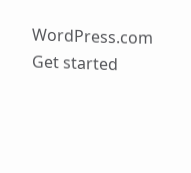WordPress.com
Get started